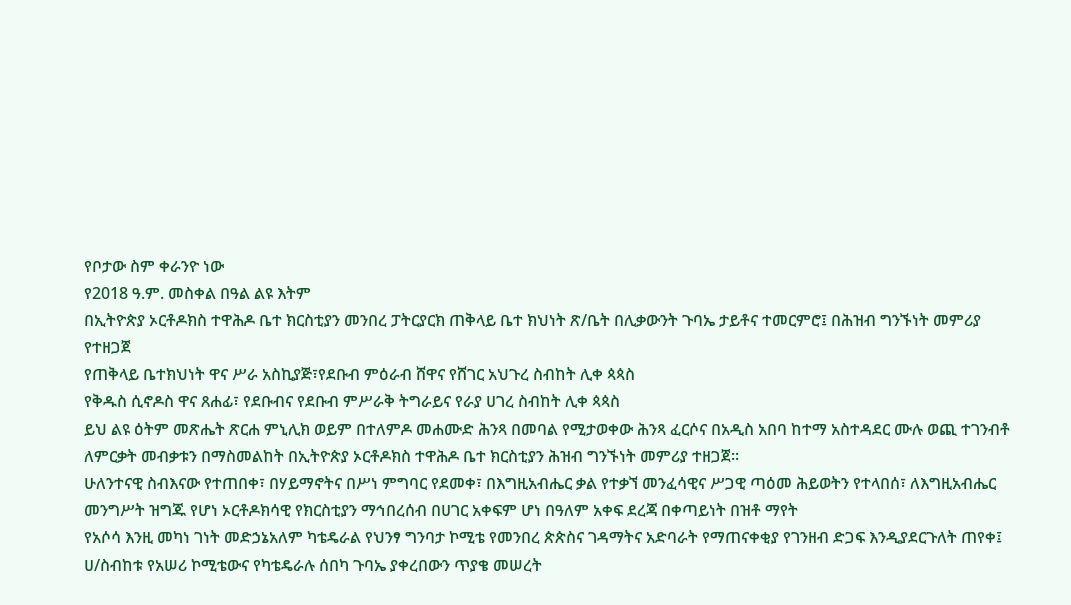የቦታው ስም ቀራንዮ ነው
የ2018 ዓ.ም. መስቀል በዓል ልዩ እትም
በኢትዮጵያ ኦርቶዶክስ ተዋሕዶ ቤተ ክርስቲያን መንበረ ፓትርያርክ ጠቅላይ ቤተ ክህነት ጽ/ቤት በሊቃውንት ጉባኤ ታይቶና ተመርምሮ፤ በሕዝብ ግንኙነት መምሪያ የተዘጋጀ
የጠቅላይ ቤተክህነት ዋና ሥራ አስኪያጅ፣የደቡብ ምዕራብ ሸዋና የሸገር አህጉረ ስብከት ሊቀ ጳጳስ
የቅዱስ ሲኖዶስ ዋና ጸሐፊ፣ የደቡብና የደቡብ ምሥራቅ ትግራይና የራያ ሀገረ ስብከት ሊቀ ጳጳስ
ይህ ልዩ ዕትም መጽሔት ጽርሐ ምኒሊክ ወይም በተለምዶ መሐሙድ ሕንጻ በመባል የሚታወቀው ሕንጻ ፈርሶና በአዲስ አበባ ከተማ አስተዳደር ሙሉ ወጪ ተገንብቶ ለምርቃት መብቃቱን በማስመልከት በኢትዮጵያ ኦርቶዶክስ ተዋሕዶ ቤተ ክርስቲያን ሕዝብ ግንኙነት መምሪያ ተዘጋጀ።
ሁለንተናዊ ስብእናው የተጠበቀ፣ በሃይማኖትና በሥነ ምግባር የደመቀ፣ በእግዚአብሔር ቃል የተቃኘ መንፈሳዊና ሥጋዊ ጣዕመ ሕይወትን የተላበሰ፣ ለእግዚአብሔር መንግሥት ዝግጁ የሆነ ኦርቶዶክሳዊ የክርስቲያን ማኅበረሰብ በሀገር አቀፍም ሆነ በዓለም አቀፍ ደረጃ በቀጣይነት በዝቶ ማየት
የአሶሳ እንዚ መካነ ገነት መድኃኔአለም ካቴዴራል የህንፃ ግንባታ ኮሚቴ የመንበረ ጵጵስና ገዳማትና አድባራት የማጠናቀቂያ የገንዘብ ድጋፍ እንዲያደርጉለት ጠየቀ፤
ሀ/ስብከቱ የአሠሪ ኮሚቴውና የካቴዴራሉ ሰበካ ጉባኤ ያቀረበውን ጥያቄ መሠረት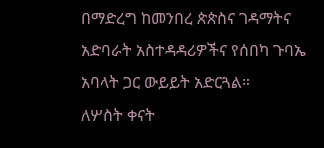በማድረግ ከመንበረ ጵጵስና ገዳማትና አድባራት አስተዳዳሪዎችና የሰበካ ጉባኤ አባላት ጋር ውይይት አድርጓል።
ለሦስት ቀናት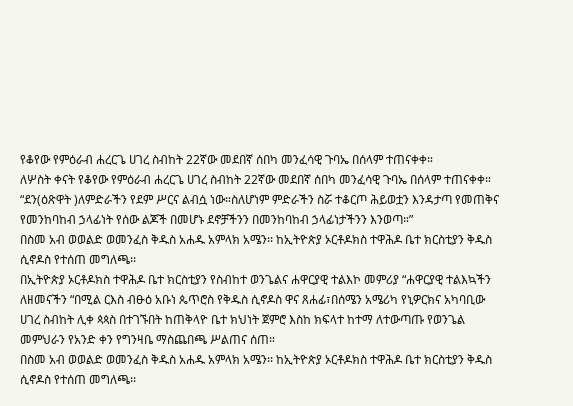የቆየው የምዕራብ ሐረርጌ ሀገረ ስብከት 22ኛው መደበኛ ሰበካ መንፈሳዊ ጉባኤ በሰላም ተጠናቀቀ።
ለሦስት ቀናት የቆየው የምዕራብ ሐረርጌ ሀገረ ስብከት 22ኛው መደበኛ ሰበካ መንፈሳዊ ጉባኤ በሰላም ተጠናቀቀ።
“ደን(ዕጽዋት )ለምድራችን የደም ሥርና ልብሷ ነው።ስለሆነም ምድራችን ስሯ ተቆርጦ ሕይወቷን እንዳታጣ የመጠቅና የመንከባከብ ኃላፊነት የሰው ልጆች በመሆኑ ደኖቻችንን በመንከባከብ ኃላፊነታችንን እንወጣ።”
በስመ አብ ወወልድ ወመንፈስ ቅዱስ አሐዱ አምላክ አሜን፡፡ ከኢትዮጵያ ኦርቶዶክስ ተዋሕዶ ቤተ ክርስቲያን ቅዱስ ሲኖዶስ የተሰጠ መግለጫ፡፡
በኢትዮጵያ ኦርቶዶክስ ተዋሕዶ ቤተ ክርስቲያን የስብከተ ወንጌልና ሐዋርያዊ ተልእኮ መምሪያ “ሐዋርያዊ ተልእኳችን ለዘመናችን “በሚል ርእስ ብፁዕ አቡነ ጴጥሮስ የቅዱስ ሲኖዶስ ዋና ጸሐፊ፣በሰሜን አሜሪካ የኒዎርክና አካባቢው ሀገረ ስብከት ሊቀ ጳጳስ በተገኙበት ከጠቅላዮ ቤተ ክህነት ጀምሮ እስከ ክፍላተ ከተማ ለተውጣጡ የወንጌል መምህራን የአንድ ቀን የግንዛቤ ማስጨበጫ ሥልጠና ሰጠ።
በስመ አብ ወወልድ ወመንፈስ ቅዱስ አሐዱ አምላክ አሜን፡፡ ከኢትዮጵያ ኦርቶዶክስ ተዋሕዶ ቤተ ክርስቲያን ቅዱስ ሲኖዶስ የተሰጠ መግለጫ፡፡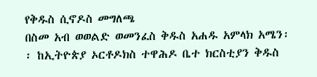የቅዱስ ሲኖዶስ መግለጫ
በስመ አብ ወወልድ ወመንፈስ ቅዱስ አሐዱ አምላክ አሜን፡፡ ከኢትዮጵያ ኦርቶዶክስ ተዋሕዶ ቤተ ክርስቲያን ቅዱስ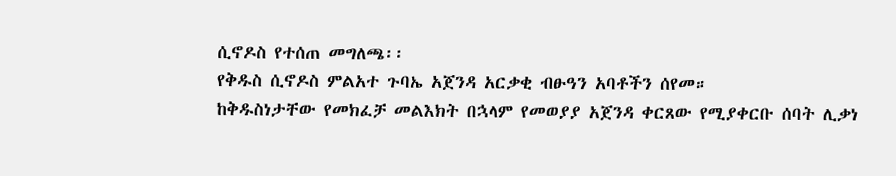ሲኖዶስ የተሰጠ መግለጫ፡፡
የቅዱስ ሲኖዶስ ምልአተ ጉባኤ አጀንዳ አርቃቂ ብፁዓን አባቶችን ሰየመ።
ከቅዱስነታቸው የመክፈቻ መልእክት በኋላም የመወያያ አጀንዳ ቀርጸው የሚያቀርቡ ሰባት ሊቃነ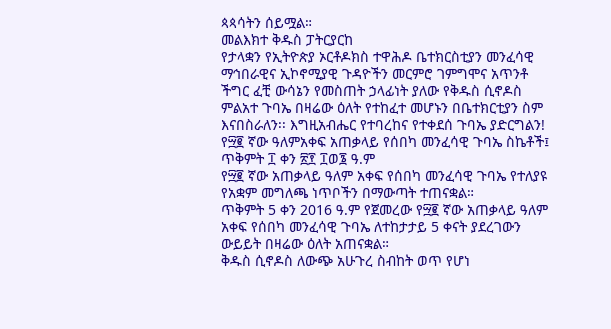ጳጳሳትን ሰይሟል።
መልእክተ ቅዱስ ፓትርያርከ
የታላቋን የኢትዮጵያ ኦርቶዶክስ ተዋሕዶ ቤተክርስቲያን መንፈሳዊ ማኅበራዊና ኢኮኖሚያዊ ጉዳዮችን መርምሮ ገምግሞና አጥንቶ ችግር ፈቺ ውሳኔን የመስጠት ኃላፊነት ያለው የቅዱስ ሲኖዶስ ምልአተ ጉባኤ በዛሬው ዕለት የተከፈተ መሆኑን በቤተክርቲያን ስም እናበስራለን፡፡ እግዚአብሔር የተባረከና የተቀደሰ ጉባኤ ያድርግልን!
የ፵፪ ኛው ዓለምአቀፍ አጠቃላይ የሰበካ መንፈሳዊ ጉባኤ ስኬቶች፤
ጥቅምት ፲ ቀን ፳፻ ፲ወ፮ ዓ.ም
የ፵፪ ኛው አጠቃላይ ዓለም አቀፍ የሰበካ መንፈሳዊ ጉባኤ የተለያዩ የአቋም መግለጫ ነጥቦችን በማውጣት ተጠናቋል።
ጥቅምት 5 ቀን 2016 ዓ.ም የጀመረው የ፵፪ ኛው አጠቃላይ ዓለም አቀፍ የሰበካ መንፈሳዊ ጉባኤ ለተከታታይ 5 ቀናት ያደረገውን ውይይት በዛሬው ዕለት አጠናቋል።
ቅዱስ ሲኖዶስ ለውጭ አሁጉረ ስብከት ወጥ የሆነ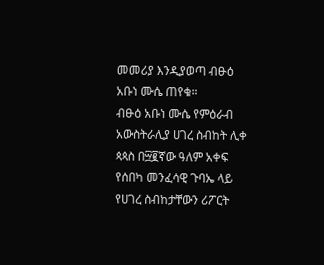መመሪያ እንዲያወጣ ብፁዕ አቡነ ሙሴ ጠየቁ።
ብፁዕ አቡነ ሙሴ የምዕራብ አውስትራሊያ ሀገረ ስብከት ሊቀ ጳጳስ በ፵፪ኛው ዓለም አቀፍ የሰበካ መንፈሳዊ ጉባኤ ላይ የሀገረ ስብከታቸውን ሪፖርት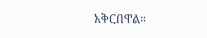አቅርበዋል።